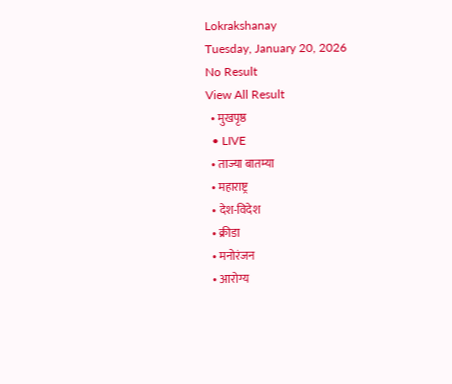Lokrakshanay
Tuesday, January 20, 2026
No Result
View All Result
  • मुखपृष्ठ
  • LIVE
  • ताज्या बातम्या
  • महाराष्ट्र
  • देश-विदेश
  • क्रीडा
  • मनोरंजन
  • आरोग्य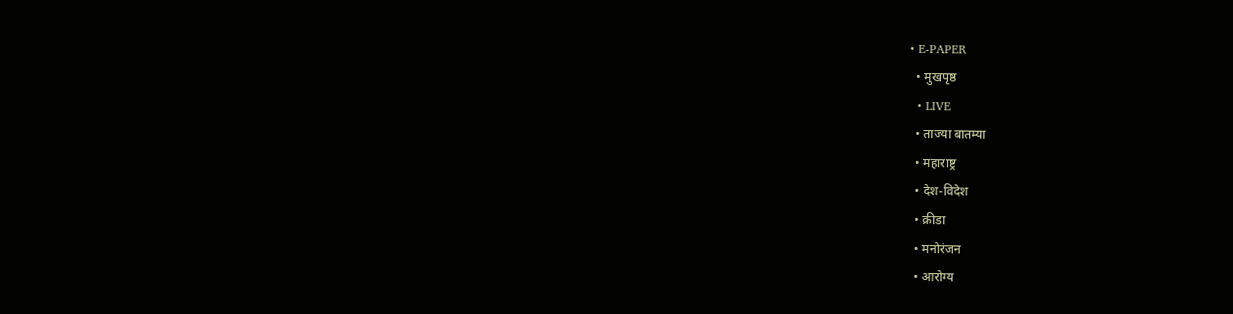• E-PAPER
  • मुखपृष्ठ
  • LIVE
  • ताज्या बातम्या
  • महाराष्ट्र
  • देश-विदेश
  • क्रीडा
  • मनोरंजन
  • आरोग्य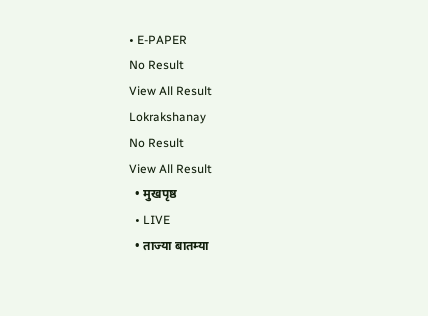• E-PAPER
No Result
View All Result
Lokrakshanay
No Result
View All Result
  • मुखपृष्ठ
  • LIVE
  • ताज्या बातम्या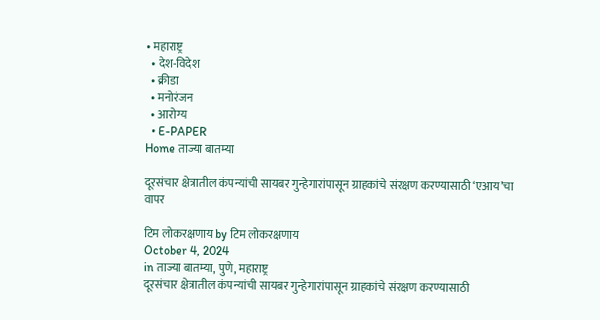• महाराष्ट्र
  • देश-विदेश
  • क्रीडा
  • मनोरंजन
  • आरोग्य
  • E-PAPER
Home ताज्या बातम्या

दूरसंचार क्षेत्रातील कंपन्यांची सायबर गुन्हेगारांपासून ग्राहकांचे संरक्षण करण्यासाठी ‘एआय’चा वापर

टिम लोकरक्षणाय by टिम लोकरक्षणाय
October 4, 2024
in ताज्या बातम्या, पुणे, महाराष्ट्र
दूरसंचार क्षेत्रातील कंपन्यांची सायबर गुन्हेगारांपासून ग्राहकांचे संरक्षण करण्यासाठी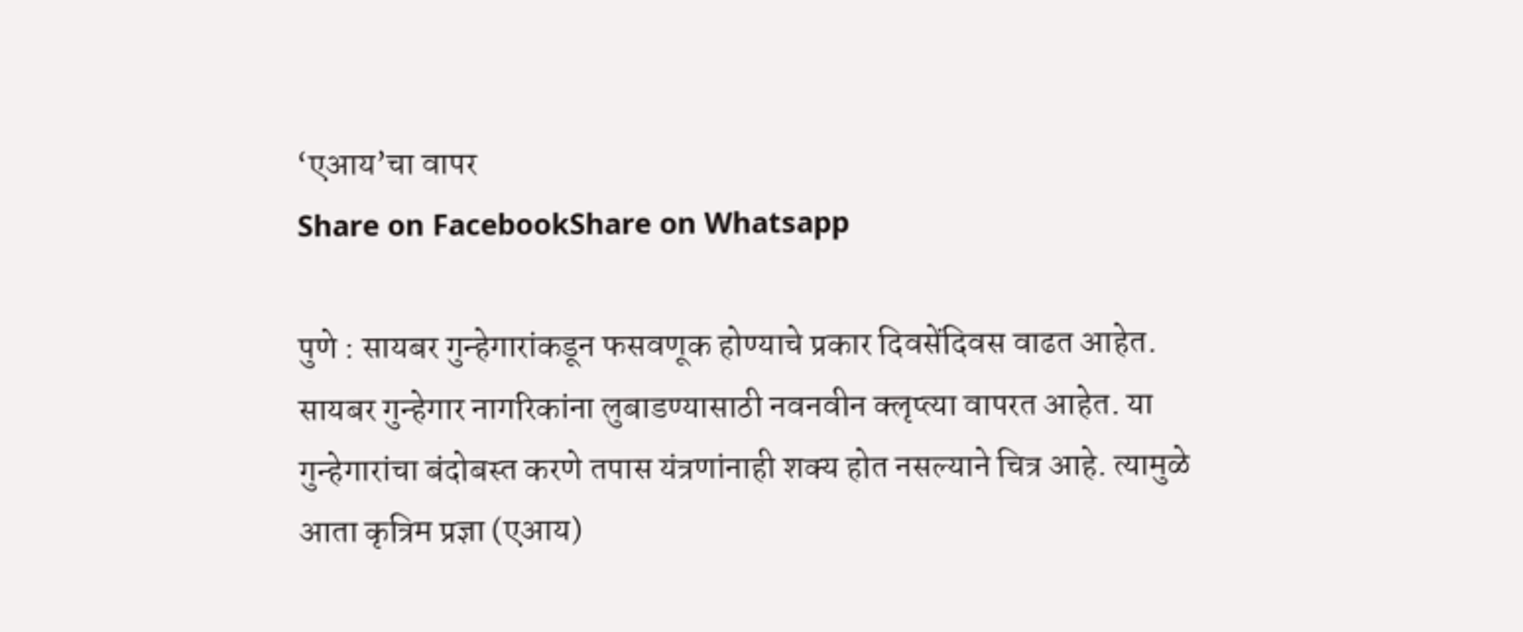‘एआय’चा वापर
Share on FacebookShare on Whatsapp

पुणे : सायबर गुन्हेगारांकडून फसवणूक होण्याचे प्रकार दिवसेंदिवस वाढत आहेत. सायबर गुन्हेगार नागरिकांना लुबाडण्यासाठी नवनवीन क्लृप्त्या वापरत आहेत. या गुन्हेगारांचा बंदोबस्त करणे तपास यंत्रणांनाही शक्य होत नसल्याने चित्र आहे. त्यामुळे आता कृत्रिम प्रज्ञा (एआय)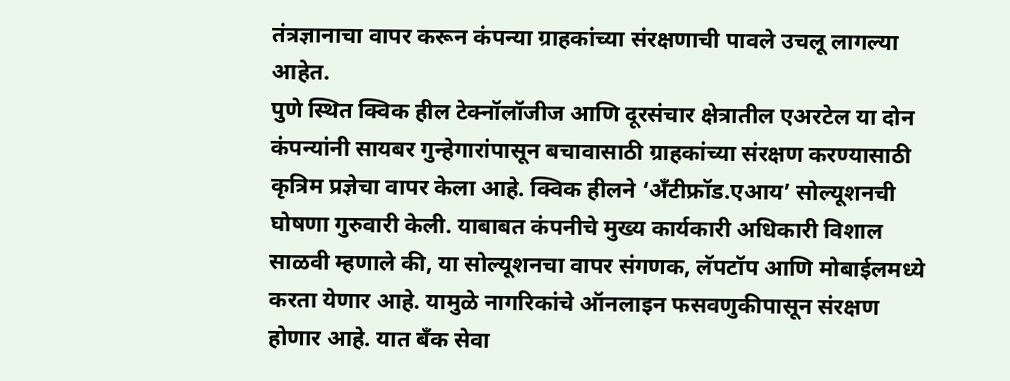तंत्रज्ञानाचा वापर करून कंपन्या ग्राहकांच्या संरक्षणाची पावले उचलू लागल्या आहेत.
पुणे स्थित क्विक हील टेक्नॉलॉजीज आणि दूरसंचार क्षेत्रातील एअरटेल या दोन कंपन्यांनी सायबर गुन्हेगारांपासून बचावासाठी ग्राहकांच्या संरक्षण करण्यासाठी कृत्रिम प्रज्ञेचा वापर केला आहे. क्विक हीलने ‘अँटीफ्रॉड.एआय’ सोल्यूशनची घोषणा गुरुवारी केली. याबाबत कंपनीचे मुख्य कार्यकारी अधिकारी विशाल साळवी म्हणाले की, या सोल्यूशनचा वापर संगणक, लॅपटॉप आणि मोबाईलमध्ये करता येणार आहे. यामुळे नागरिकांचे ऑनलाइन फसवणुकीपासून संरक्षण होणार आहे. यात बँक सेवा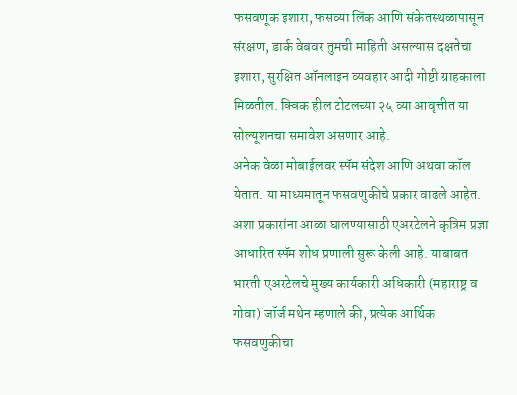फसवणूक इशारा, फसव्या लिंक आणि संकेतस्थळापासून संरक्षण, डार्क वेबवर तुमची माहिती असल्यास दक्षतेचा इशारा, सुरक्षित ऑनलाइन व्यवहार आदी गोष्टी ग्राहकाला मिळतील. क्विक हील टोटलच्या २५ व्या आवृत्तीत या सोल्यूशनचा समावेश असणार आहे.
अनेक वेळा मोबाईलवर स्पॅम संदेश आणि अथवा कॉल येतात. या माध्यमातून फसवणुकीचे प्रकार वाढले आहेत. अशा प्रकारांना आळा घालण्यासाठी एअरटेलने कृत्रिम प्रज्ञा आधारित स्पॅम शोध प्रणाली सुरू केली आहे. याबाबत भारती एअरटेलचे मुख्य कार्यकारी अधिकारी (महाराष्ट्र व गोवा) जॉर्ज मथेन म्हणाले की, प्रत्येक आर्थिक फसवणुकीचा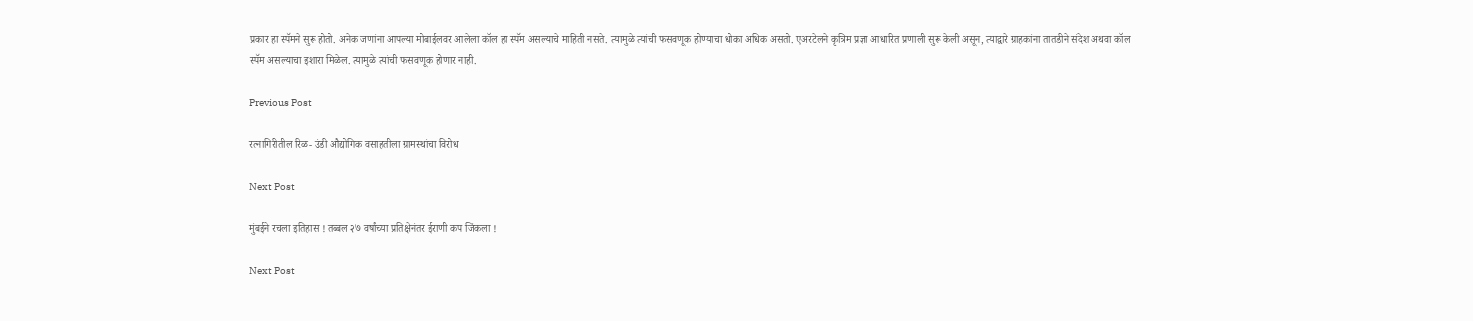प्रकार हा स्पॅमने सुरू होतो. अनेक जणांना आपल्या मोबाईलवर आलेला कॉल हा स्पॅम असल्याचे माहिती नसते. त्यामुळे त्यांची फसवणूक होण्याचा धोका अधिक असतो. एअरटेलने कृत्रिम प्रज्ञा आधारित प्रणाली सुरू केली असून, त्याद्वारे ग्राहकांना तातडीने संदेश अथवा कॉल स्पॅम असल्याचा इशारा मिळेल. त्यामुळे त्यांची फसवणूक होणार नाही.

Previous Post

रत्नागिरीतील रिळ- उंडी औद्योगिक वसाहतीला ग्रामस्थांचा विरोध

Next Post

मुंबईने रचला इतिहास ! तब्बल २७ वर्षांच्या प्रतिक्षेनंतर ईराणी कप जिंकला !

Next Post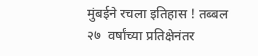मुंबईने रचला इतिहास ! तब्बल २७  वर्षांच्या प्रतिक्षेनंतर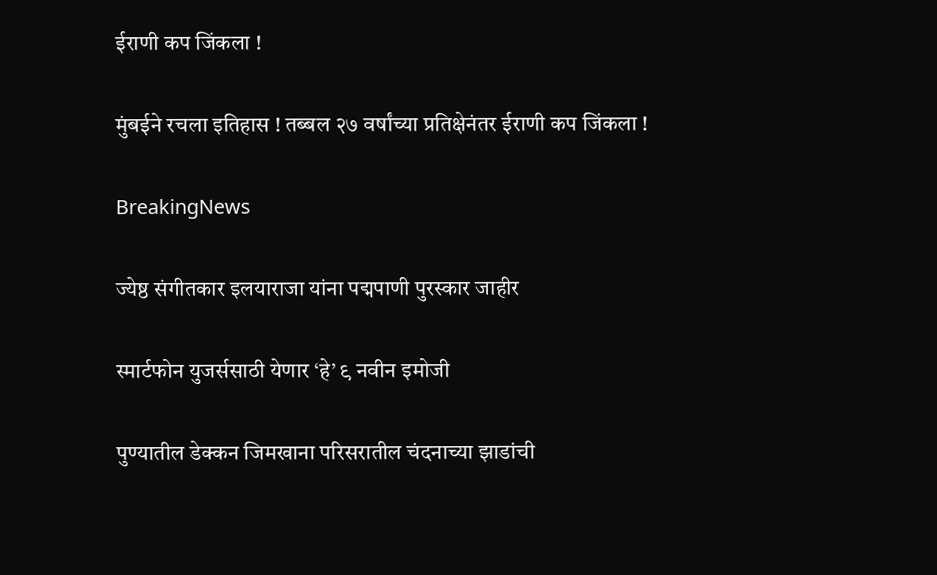ईराणी कप जिंकला !

मुंबईने रचला इतिहास ! तब्बल २७ वर्षांच्या प्रतिक्षेनंतर ईराणी कप जिंकला !

BreakingNews

ज्येष्ठ संगीतकार इलयाराजा यांना पद्मपाणी पुरस्कार जाहीर

स्मार्टफोन युजर्ससाठी येणार ‘हे’ ९ नवीन इमोजी

पुण्यातील डेक्कन जिमखाना परिसरातील चंदनाच्या झाडांची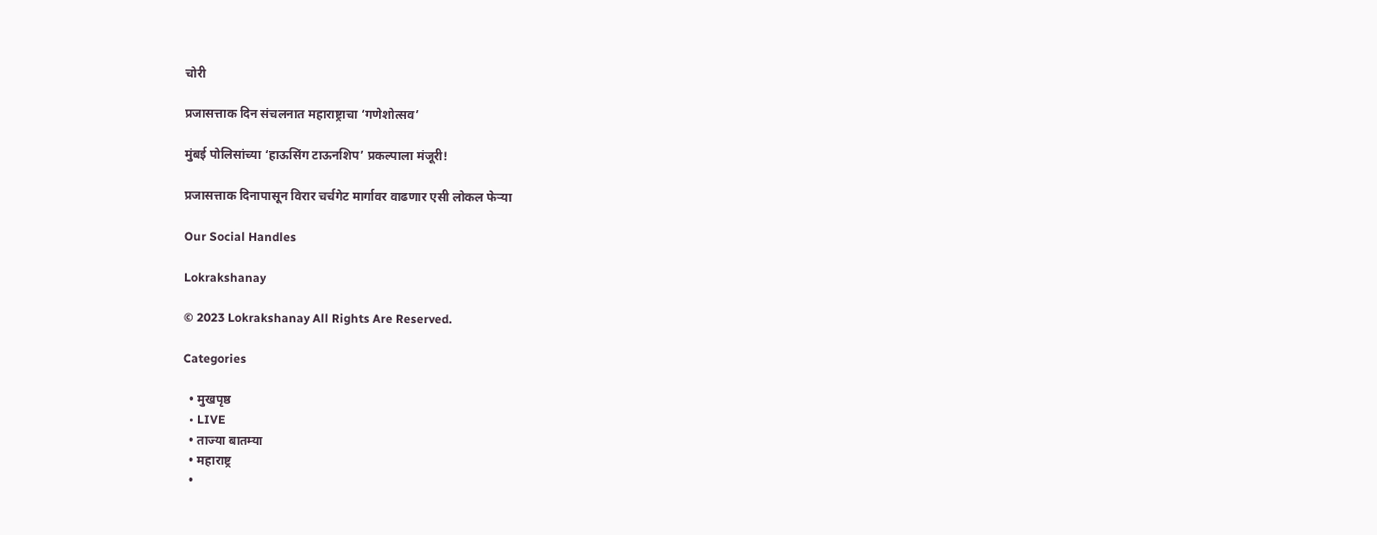चोरी

प्रजासत्ताक दिन संचलनात महाराष्ट्राचा ‘गणेशोत्सव’

मुंबई पोलिसांच्या ‘हाऊसिंग टाऊनशिप’ प्रकल्पाला मंजूरी!

प्रजासत्ताक दिनापासून विरार चर्चगेट मार्गावर वाढणार एसी लोकल फेऱ्या

Our Social Handles

Lokrakshanay

© 2023 Lokrakshanay All Rights Are Reserved.

Categories

  • मुखपृष्ठ
  • LIVE
  • ताज्या बातम्या
  • महाराष्ट्र
  •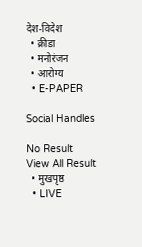देश-विदेश
  • क्रीडा
  • मनोरंजन
  • आरोग्य
  • E-PAPER

Social Handles

No Result
View All Result
  • मुखपृष्ठ
  • LIVE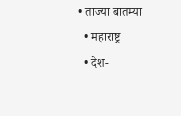• ताज्या बातम्या
  • महाराष्ट्र
  • देश-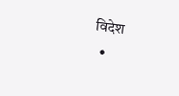विदेश
  •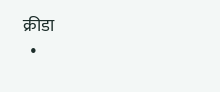क्रीडा
  •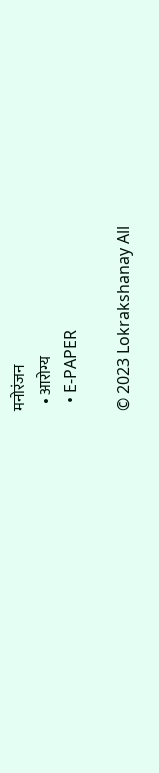मनोरंजन
  • आरोग्य
  • E-PAPER

© 2023 Lokrakshanay All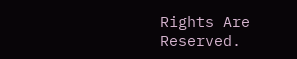Rights Are Reserved.